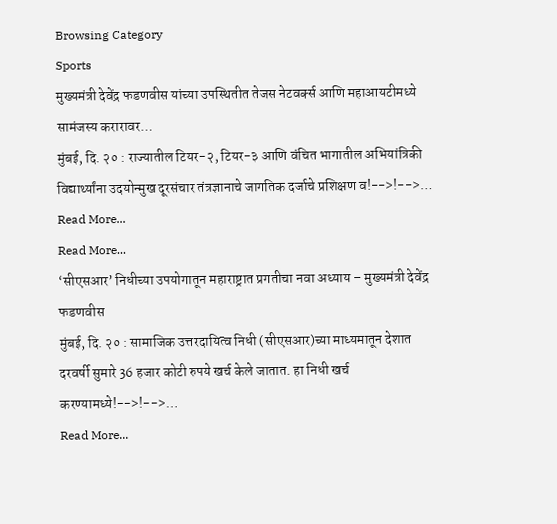Browsing Category
Sports
मुख्यमंत्री देवेंद्र फडणवीस यांच्या उपस्थितीत तेजस नेटवर्क्स आणि महाआयटीमध्ये सामंजस्य करारावर…
मुंबई, दि. २० : राज्यातील टियर-२, टियर-३ आणि वंचित भागातील अभियांत्रिकी विद्यार्थ्यांना उदयोन्मुख दूरसंचार तंत्रज्ञानाचे जागतिक दर्जाचे प्रशिक्षण व!-->!-->…
Read More...
Read More...
‘सीएसआर’ निधीच्या उपयोगातून महाराष्ट्रात प्रगतीचा नवा अध्याय – मुख्यमंत्री देवेंद्र फडणवीस
मुंबई, दि. २० : सामाजिक उत्तरदायित्व निधी (सीएसआर)च्या माध्यमातून देशात दरवर्षी सुमारे 36 हजार कोटी रुपये खर्च केले जातात. हा निधी खर्च करण्यामध्ये!-->!-->…
Read More...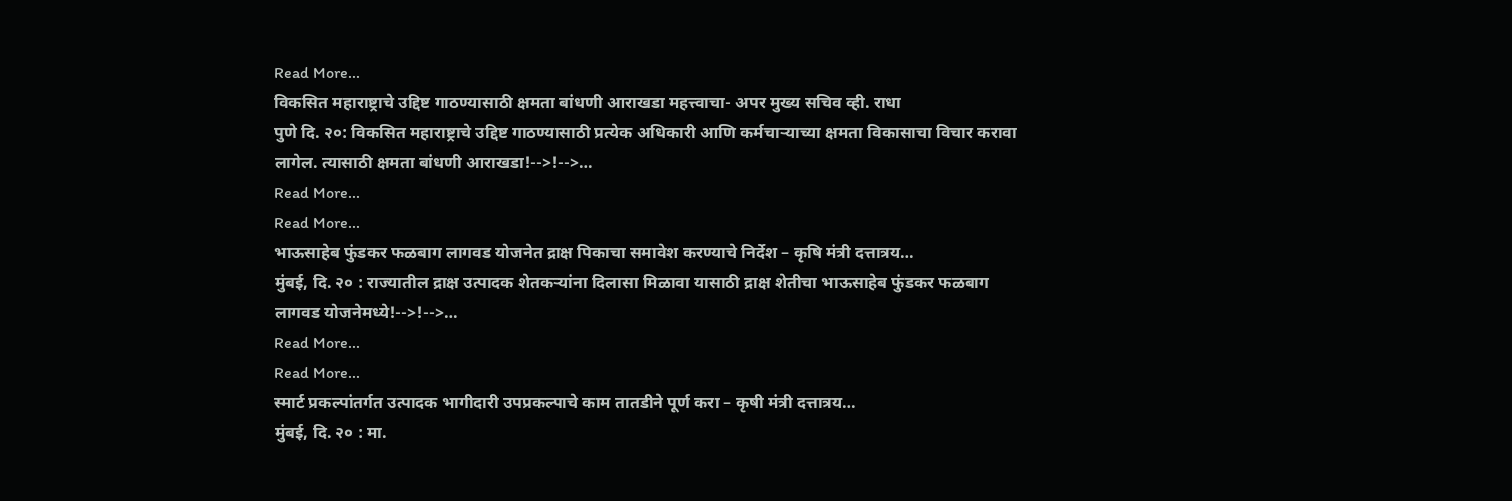Read More...
विकसित महाराष्ट्राचे उद्दिष्ट गाठण्यासाठी क्षमता बांधणी आराखडा महत्त्वाचा- अपर मुख्य सचिव व्ही. राधा
पुणे दि. २०: विकसित महाराष्ट्राचे उद्दिष्ट गाठण्यासाठी प्रत्येक अधिकारी आणि कर्मचाऱ्याच्या क्षमता विकासाचा विचार करावा लागेल. त्यासाठी क्षमता बांधणी आराखडा!-->!-->…
Read More...
Read More...
भाऊसाहेब फुंडकर फळबाग लागवड योजनेत द्राक्ष पिकाचा समावेश करण्याचे निर्देश – कृषि मंत्री दत्तात्रय…
मुंबई, दि. २० : राज्यातील द्राक्ष उत्पादक शेतकऱ्यांना दिलासा मिळावा यासाठी द्राक्ष शेतीचा भाऊसाहेब फुंडकर फळबाग लागवड योजनेमध्ये!-->!-->…
Read More...
Read More...
स्मार्ट प्रकल्पांतर्गत उत्पादक भागीदारी उपप्रकल्पाचे काम तातडीने पूर्ण करा – कृषी मंत्री दत्तात्रय…
मुंबई, दि. २० : मा.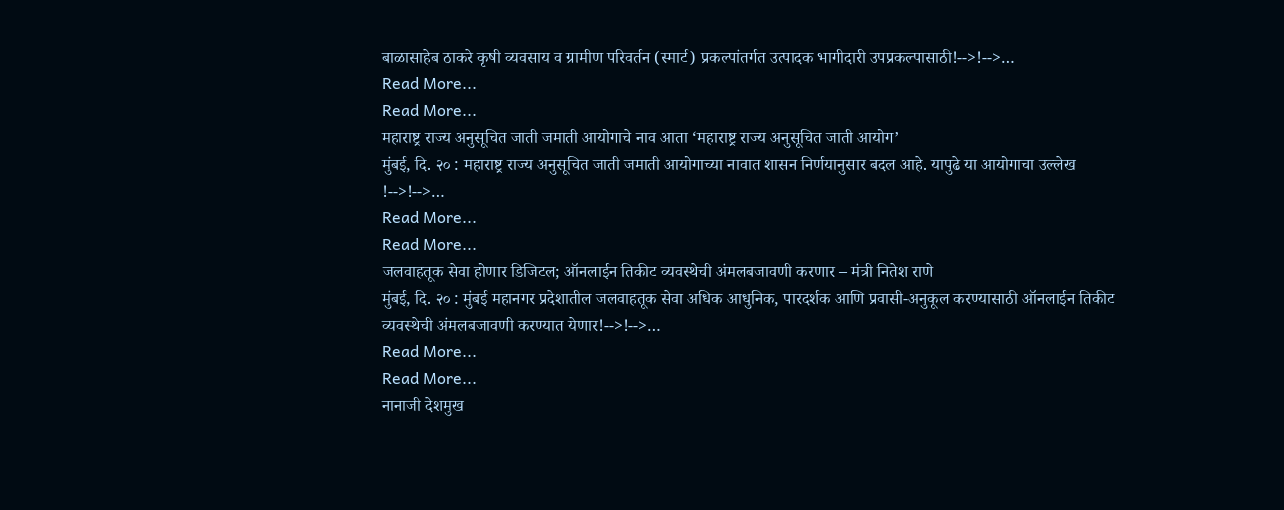बाळासाहेब ठाकरे कृषी व्यवसाय व ग्रामीण परिवर्तन (स्मार्ट) प्रकल्पांतर्गत उत्पादक भागीदारी उपप्रकल्पासाठी!-->!-->…
Read More...
Read More...
महाराष्ट्र राज्य अनुसूचित जाती जमाती आयोगाचे नाव आता ‘महाराष्ट्र राज्य अनुसूचित जाती आयोग’
मुंबई, दि. २० : महाराष्ट्र राज्य अनुसूचित जाती जमाती आयोगाच्या नावात शासन निर्णयानुसार बदल आहे. यापुढे या आयोगाचा उल्लेख !-->!-->…
Read More...
Read More...
जलवाहतूक सेवा होणार डिजिटल; ऑनलाईन तिकीट व्यवस्थेची अंमलबजावणी करणार – मंत्री नितेश राणे
मुंबई, दि. २० : मुंबई महानगर प्रदेशातील जलवाहतूक सेवा अधिक आधुनिक, पारदर्शक आणि प्रवासी-अनुकूल करण्यासाठी ऑनलाईन तिकीट व्यवस्थेची अंमलबजावणी करण्यात येणार!-->!-->…
Read More...
Read More...
नानाजी देशमुख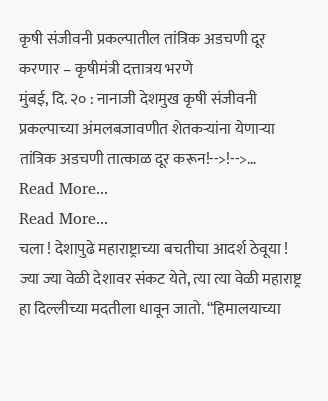कृषी संजीवनी प्रकल्पातील तांत्रिक अडचणी दूर करणार – कृषीमंत्री दत्तात्रय भरणे
मुंबई, दि. २० : नानाजी देशमुख कृषी संजीवनी प्रकल्पाच्या अंमलबजावणीत शेतकऱ्यांना येणाऱ्या तांत्रिक अडचणी तात्काळ दूर करून!-->!-->…
Read More...
Read More...
चला ! देशापुढे महाराष्ट्राच्या बचतीचा आदर्श ठेवूया !
ज्या ज्या वेळी देशावर संकट येते, त्या त्या वेळी महाराष्ट्र हा दिल्लीच्या मदतीला धावून जातो. “हिमालयाच्या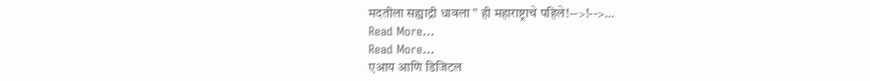मदतीला सह्याद्री धावला ” ही महाराष्ट्राचे पहिले!-->!-->…
Read More...
Read More...
एआय आणि डिजिटल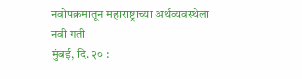नवोपक्रमातून महाराष्ट्राच्या अर्थव्यवस्थेला नवी गती
मुंबई, दि. २० :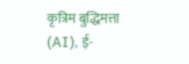कृत्रिम बुद्धिमत्ता (AI), ई-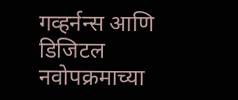गव्हर्नन्स आणि डिजिटल नवोपक्रमाच्या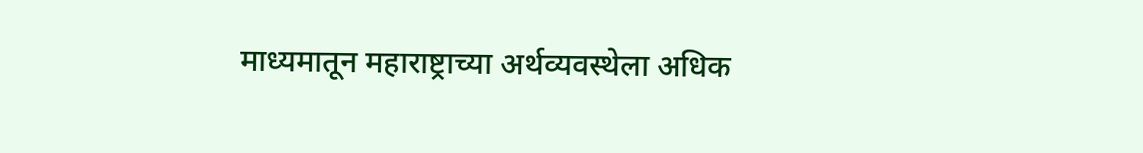माध्यमातून महाराष्ट्राच्या अर्थव्यवस्थेला अधिक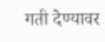गती देण्यावर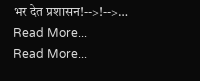भर देत प्रशासन!-->!-->…
Read More...
Read More...